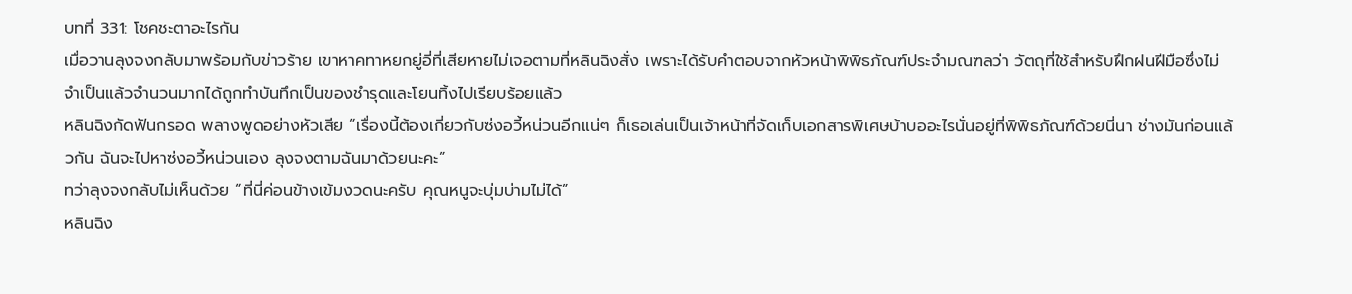บทที่ 331: โชคชะตาอะไรกัน
เมื่อวานลุงจงกลับมาพร้อมกับข่าวร้าย เขาหาคทาหยกยู่อี่ที่เสียหายไม่เจอตามที่หลินฉิงสั่ง เพราะได้รับคำตอบจากหัวหน้าพิพิธภัณฑ์ประจำมณฑลว่า วัตถุที่ใช้สำหรับฝึกฝนฝีมือซึ่งไม่จำเป็นแล้วจำนวนมากได้ถูกทำบันทึกเป็นของชำรุดและโยนทิ้งไปเรียบร้อยแล้ว
หลินฉิงกัดฟันกรอด พลางพูดอย่างหัวเสีย “เรื่องนี้ต้องเกี่ยวกับซ่งอวี้หน่วนอีกแน่ๆ ก็เธอเล่นเป็นเจ้าหน้าที่จัดเก็บเอกสารพิเศษบ้าบออะไรนั่นอยู่ที่พิพิธภัณฑ์ด้วยนี่นา ช่างมันก่อนแล้วกัน ฉันจะไปหาซ่งอวี้หน่วนเอง ลุงจงตามฉันมาด้วยนะคะ”
ทว่าลุงจงกลับไม่เห็นด้วย “ที่นี่ค่อนข้างเข้มงวดนะครับ คุณหนูจะบุ่มบ่ามไม่ได้”
หลินฉิง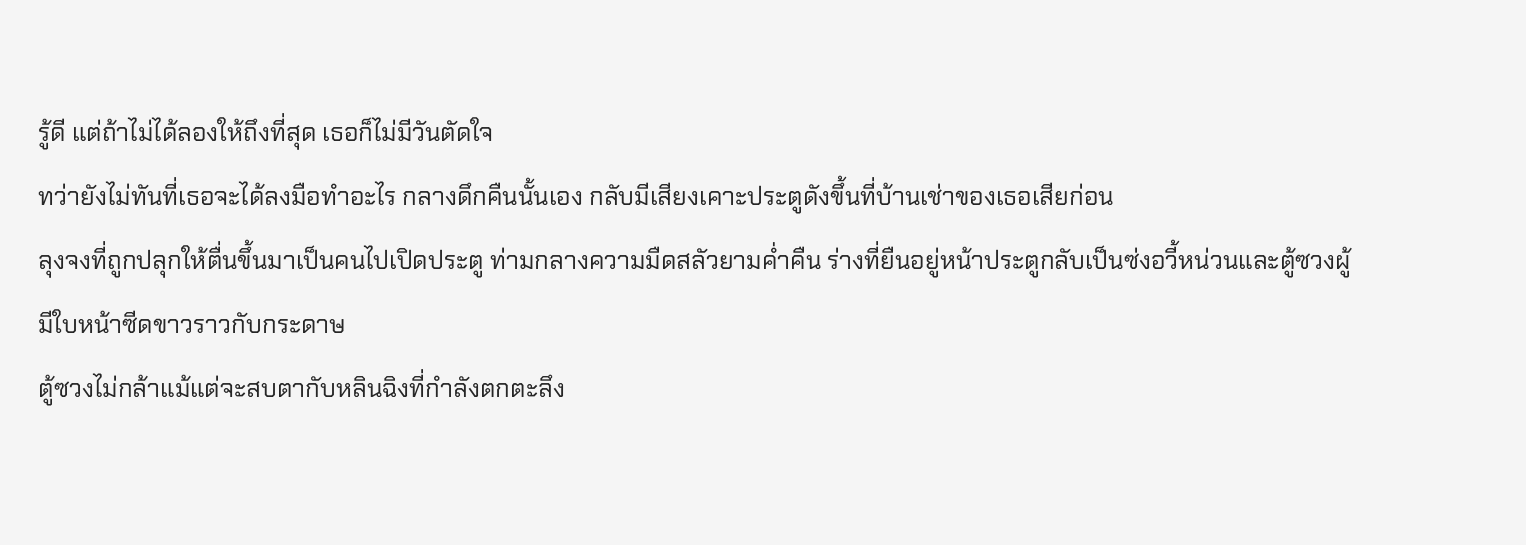รู้ดี แต่ถ้าไม่ได้ลองให้ถึงที่สุด เธอก็ไม่มีวันตัดใจ
ทว่ายังไม่ทันที่เธอจะได้ลงมือทำอะไร กลางดึกคืนนั้นเอง กลับมีเสียงเคาะประตูดังขึ้นที่บ้านเช่าของเธอเสียก่อน
ลุงจงที่ถูกปลุกให้ตื่นขึ้นมาเป็นคนไปเปิดประตู ท่ามกลางความมืดสลัวยามค่ำคืน ร่างที่ยืนอยู่หน้าประตูกลับเป็นซ่งอวี้หน่วนและตู้ซวงผู้มีใบหน้าซีดขาวราวกับกระดาษ
ตู้ซวงไม่กล้าแม้แต่จะสบตากับหลินฉิงที่กำลังตกตะลึง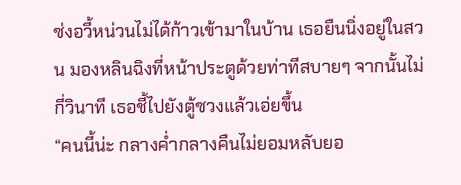ซ่งอวี้หน่วนไม่ได้ก้าวเข้ามาในบ้าน เธอยืนนิ่งอยู่ในสวน มองหลินฉิงที่หน้าประตูด้วยท่าทีสบายๆ จากนั้นไม่กี่วินาที เธอชี้ไปยังตู้ซวงแล้วเอ่ยขึ้น
“คนนี้น่ะ กลางค่ำกลางคืนไม่ยอมหลับยอ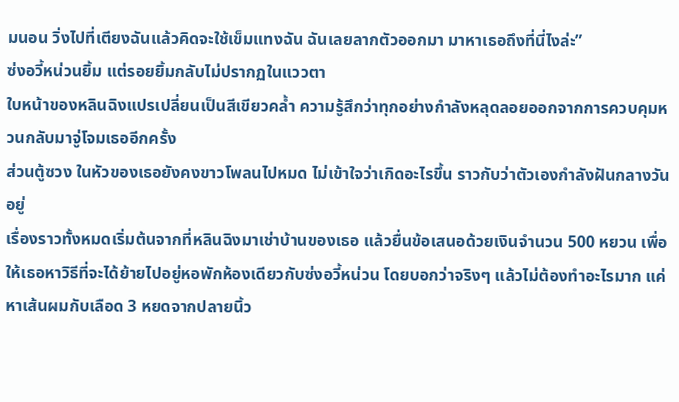มนอน วิ่งไปที่เตียงฉันแล้วคิดจะใช้เข็มแทงฉัน ฉันเลยลากตัวออกมา มาหาเธอถึงที่นี่ไงล่ะ”
ซ่งอวี้หน่วนยิ้ม แต่รอยยิ้มกลับไม่ปรากฏในแววตา
ใบหน้าของหลินฉิงแปรเปลี่ยนเป็นสีเขียวคล้ำ ความรู้สึกว่าทุกอย่างกำลังหลุดลอยออกจากการควบคุมหวนกลับมาจู่โจมเธออีกครั้ง
ส่วนตู้ซวง ในหัวของเธอยังคงขาวโพลนไปหมด ไม่เข้าใจว่าเกิดอะไรขึ้น ราวกับว่าตัวเองกำลังฝันกลางวันอยู่
เรื่องราวทั้งหมดเริ่มต้นจากที่หลินฉิงมาเช่าบ้านของเธอ แล้วยื่นข้อเสนอด้วยเงินจำนวน 500 หยวน เพื่อให้เธอหาวิธีที่จะได้ย้ายไปอยู่หอพักห้องเดียวกับซ่งอวี้หน่วน โดยบอกว่าจริงๆ แล้วไม่ต้องทำอะไรมาก แค่หาเส้นผมกับเลือด 3 หยดจากปลายนิ้ว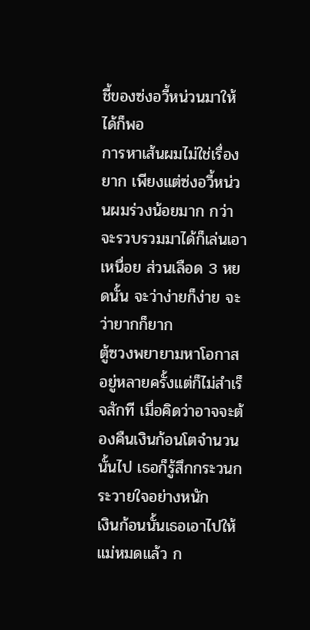ชี้ของซ่งอวี้หน่วนมาให้ได้ก็พอ
การหาเส้นผมไม่ใช่เรื่องยาก เพียงแต่ซ่งอวี้หน่วนผมร่วงน้อยมาก กว่าจะรวบรวมมาได้ก็เล่นเอาเหนื่อย ส่วนเลือด 3 หยดนั้น จะว่าง่ายก็ง่าย จะว่ายากก็ยาก
ตู้ซวงพยายามหาโอกาสอยู่หลายครั้งแต่ก็ไม่สำเร็จสักที เมื่อคิดว่าอาจจะต้องคืนเงินก้อนโตจำนวนนั้นไป เธอก็รู้สึกกระวนกระวายใจอย่างหนัก
เงินก้อนนั้นเธอเอาไปให้แม่หมดแล้ว ก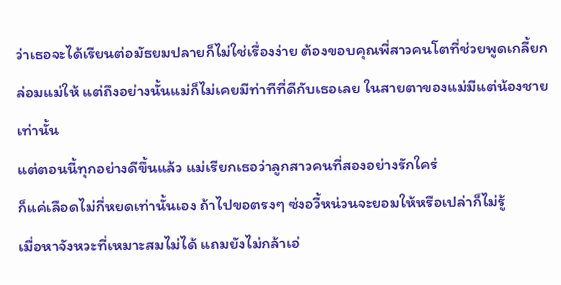ว่าเธอจะได้เรียนต่อมัธยมปลายก็ไม่ใช่เรื่องง่าย ต้องขอบคุณพี่สาวคนโตที่ช่วยพูดเกลี้ยกล่อมแม่ให้ แต่ถึงอย่างนั้นแม่ก็ไม่เคยมีท่าทีที่ดีกับเธอเลย ในสายตาของแม่มีแต่น้องชายเท่านั้น
แต่ตอนนี้ทุกอย่างดีขึ้นแล้ว แม่เรียกเธอว่าลูกสาวคนที่สองอย่างรักใคร่
ก็แค่เลือดไม่กี่หยดเท่านั้นเอง ถ้าไปขอตรงๆ ซ่งอวี้หน่วนจะยอมให้หรือเปล่าก็ไม่รู้
เมื่อหาจังหวะที่เหมาะสมไม่ได้ แถมยังไม่กล้าเอ่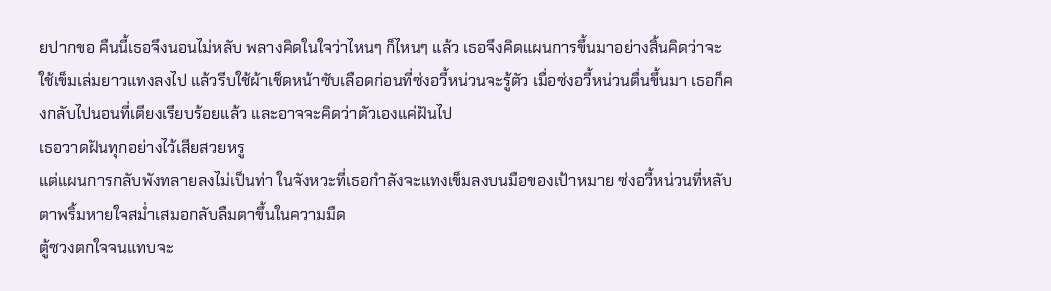ยปากขอ คืนนี้เธอจึงนอนไม่หลับ พลางคิดในใจว่าไหนๆ ก็ไหนๆ แล้ว เธอจึงคิดแผนการขึ้นมาอย่างสิ้นคิดว่าจะใช้เข็มเล่มยาวแทงลงไป แล้วรีบใช้ผ้าเช็ดหน้าซับเลือดก่อนที่ซ่งอวี้หน่วนจะรู้ตัว เมื่อซ่งอวี้หน่วนตื่นขึ้นมา เธอก็คงกลับไปนอนที่เตียงเรียบร้อยแล้ว และอาจจะคิดว่าตัวเองแค่ฝันไป
เธอวาดฝันทุกอย่างไว้เสียสวยหรู
แต่แผนการกลับพังทลายลงไม่เป็นท่า ในจังหวะที่เธอกำลังจะแทงเข็มลงบนมือของเป้าหมาย ซ่งอวี้หน่วนที่หลับตาพริ้มหายใจสม่ำเสมอกลับลืมตาขึ้นในความมืด
ตู้ซวงตกใจจนแทบจะ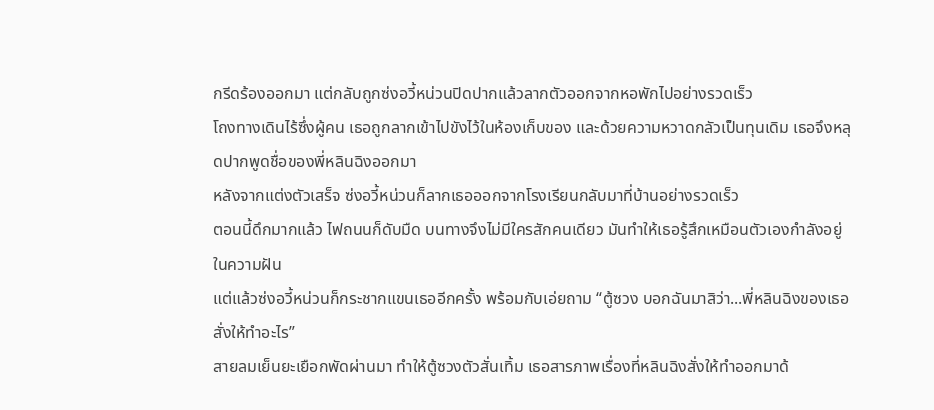กรีดร้องออกมา แต่กลับถูกซ่งอวี้หน่วนปิดปากแล้วลากตัวออกจากหอพักไปอย่างรวดเร็ว
โถงทางเดินไร้ซึ่งผู้คน เธอถูกลากเข้าไปขังไว้ในห้องเก็บของ และด้วยความหวาดกลัวเป็นทุนเดิม เธอจึงหลุดปากพูดชื่อของพี่หลินฉิงออกมา
หลังจากแต่งตัวเสร็จ ซ่งอวี้หน่วนก็ลากเธอออกจากโรงเรียนกลับมาที่บ้านอย่างรวดเร็ว
ตอนนี้ดึกมากแล้ว ไฟถนนก็ดับมืด บนทางจึงไม่มีใครสักคนเดียว มันทำให้เธอรู้สึกเหมือนตัวเองกำลังอยู่ในความฝัน
แต่แล้วซ่งอวี้หน่วนก็กระชากแขนเธออีกครั้ง พร้อมกับเอ่ยถาม “ตู้ซวง บอกฉันมาสิว่า...พี่หลินฉิงของเธอสั่งให้ทำอะไร”
สายลมเย็นยะเยือกพัดผ่านมา ทำให้ตู้ซวงตัวสั่นเทิ้ม เธอสารภาพเรื่องที่หลินฉิงสั่งให้ทำออกมาด้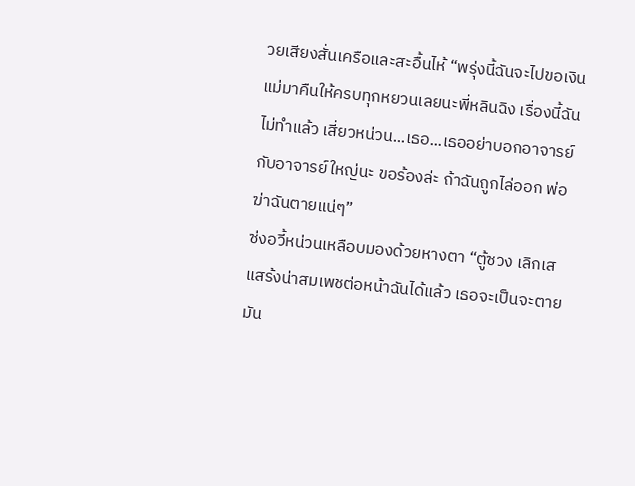วยเสียงสั่นเครือและสะอื้นไห้ “พรุ่งนี้ฉันจะไปขอเงินแม่มาคืนให้ครบทุกหยวนเลยนะพี่หลินฉิง เรื่องนี้ฉันไม่ทำแล้ว เสี่ยวหน่วน...เธอ...เธออย่าบอกอาจารย์กับอาจารย์ใหญ่นะ ขอร้องล่ะ ถ้าฉันถูกไล่ออก พ่อฆ่าฉันตายแน่ๆ”
ซ่งอวี้หน่วนเหลือบมองด้วยหางตา “ตู้ซวง เลิกเสแสร้งน่าสมเพชต่อหน้าฉันได้แล้ว เธอจะเป็นจะตายมัน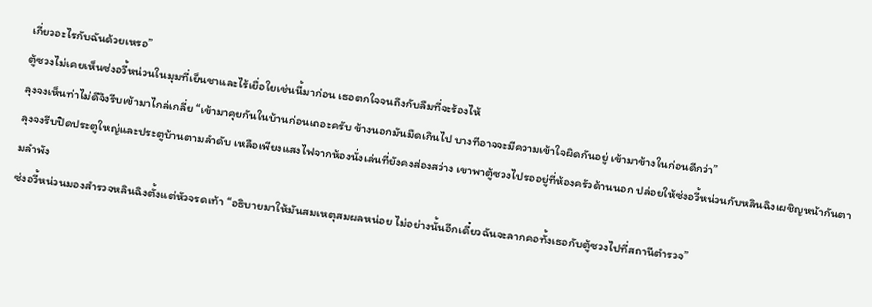เกี่ยวอะไรกับฉันด้วยเหรอ”
ตู้ซวงไม่เคยเห็นซ่งอวี้หน่วนในมุมที่เย็นชาและไร้เยื่อใยเช่นนี้มาก่อน เธอตกใจจนถึงกับลืมที่จะร้องไห้
ลุงจงเห็นท่าไม่ดีจึงรีบเข้ามาไกล่เกลี่ย “เข้ามาคุยกันในบ้านก่อนเถอะครับ ข้างนอกมันมืดเกินไป บางทีอาจจะมีความเข้าใจผิดกันอยู่ เข้ามาข้างในก่อนดีกว่า”
ลุงจงรีบปิดประตูใหญ่และประตูบ้านตามลำดับ เหลือเพียงแสงไฟจากห้องนั่งเล่นที่ยังคงส่องสว่าง เขาพาตู้ซวงไปรออยู่ที่ห้องครัวด้านนอก ปล่อยให้ซ่งอวี้หน่วนกับหลินฉิงเผชิญหน้ากันตามลำพัง
ซ่งอวี้หน่วนมองสำรวจหลินฉิงตั้งแต่หัวจรดเท้า “อธิบายมาให้มันสมเหตุสมผลหน่อย ไม่อย่างนั้นอีกเดี๋ยวฉันจะลากคอทั้งเธอกับตู้ซวงไปที่สถานีตำรวจ”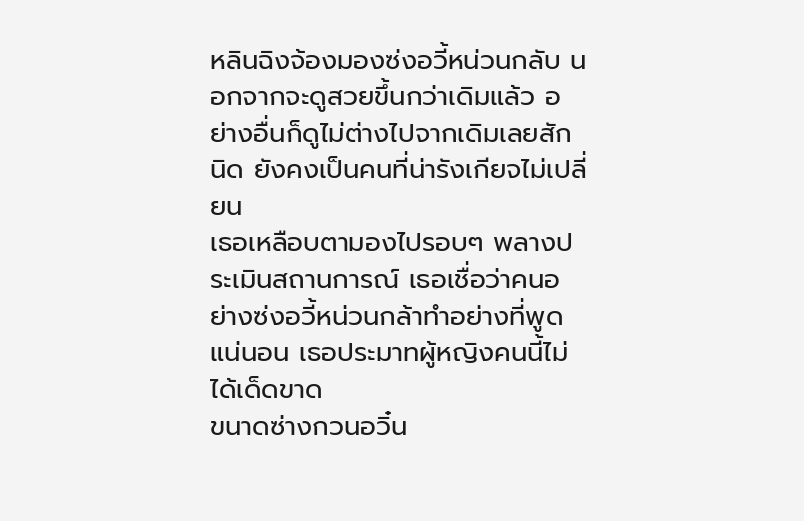หลินฉิงจ้องมองซ่งอวี้หน่วนกลับ นอกจากจะดูสวยขึ้นกว่าเดิมแล้ว อย่างอื่นก็ดูไม่ต่างไปจากเดิมเลยสักนิด ยังคงเป็นคนที่น่ารังเกียจไม่เปลี่ยน
เธอเหลือบตามองไปรอบๆ พลางประเมินสถานการณ์ เธอเชื่อว่าคนอย่างซ่งอวี้หน่วนกล้าทำอย่างที่พูดแน่นอน เธอประมาทผู้หญิงคนนี้ไม่ได้เด็ดขาด
ขนาดซ่างกวนอวิ๋น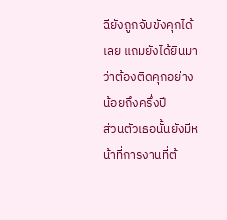ฉียังถูกจับขังคุกได้เลย แถมยังได้ยินมาว่าต้องติดคุกอย่างน้อยถึงครึ่งปี
ส่วนตัวเธอนั้นยังมีหน้าที่การงานที่ต้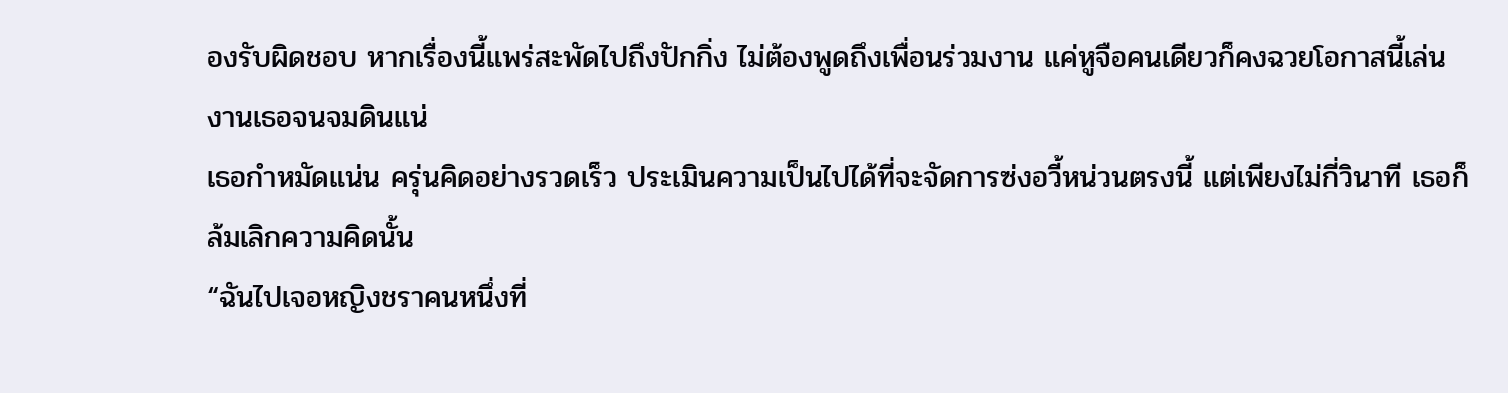องรับผิดชอบ หากเรื่องนี้แพร่สะพัดไปถึงปักกิ่ง ไม่ต้องพูดถึงเพื่อนร่วมงาน แค่หูจือคนเดียวก็คงฉวยโอกาสนี้เล่นงานเธอจนจมดินแน่
เธอกำหมัดแน่น ครุ่นคิดอย่างรวดเร็ว ประเมินความเป็นไปได้ที่จะจัดการซ่งอวี้หน่วนตรงนี้ แต่เพียงไม่กี่วินาที เธอก็ล้มเลิกความคิดนั้น
“ฉันไปเจอหญิงชราคนหนึ่งที่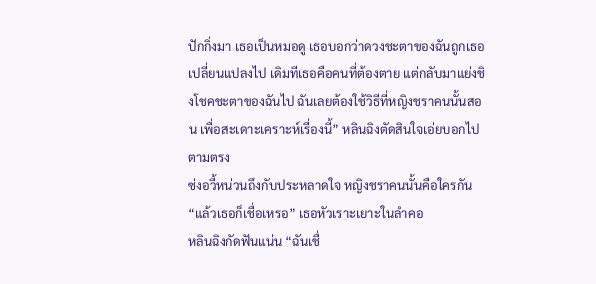ปักกิ่งมา เธอเป็นหมอดู เธอบอกว่าดวงชะตาของฉันถูกเธอเปลี่ยนแปลงไป เดิมทีเธอคือคนที่ต้องตาย แต่กลับมาแย่งชิงโชคชะตาของฉันไป ฉันเลยต้องใช้วิธีที่หญิงชราคนนั้นสอน เพื่อสะเดาะเคราะห์เรื่องนี้” หลินฉิงตัดสินใจเอ่ยบอกไปตามตรง
ซ่งอวี้หน่วนถึงกับประหลาดใจ หญิงชราคนนั้นคือใครกัน
“แล้วเธอก็เชื่อเหรอ” เธอหัวเราะเยาะในลำคอ
หลินฉิงกัดฟันแน่น “ฉันเชื่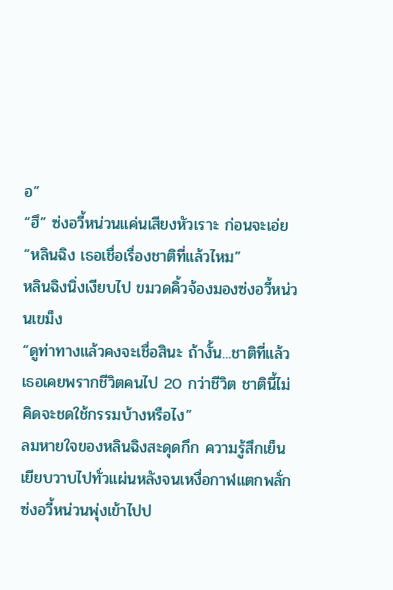อ”
“ฮึ” ซ่งอวี้หน่วนแค่นเสียงหัวเราะ ก่อนจะเอ่ย “หลินฉิง เธอเชื่อเรื่องชาติที่แล้วไหม”
หลินฉิงนิ่งเงียบไป ขมวดคิ้วจ้องมองซ่งอวี้หน่วนเขม็ง
“ดูท่าทางแล้วคงจะเชื่อสินะ ถ้างั้น...ชาติที่แล้วเธอเคยพรากชีวิตคนไป 20 กว่าชีวิต ชาตินี้ไม่คิดจะชดใช้กรรมบ้างหรือไง”
ลมหายใจของหลินฉิงสะดุดกึก ความรู้สึกเย็นเยียบวาบไปทั่วแผ่นหลังจนเหงื่อกาฬแตกพลั่ก
ซ่งอวี้หน่วนพุ่งเข้าไปป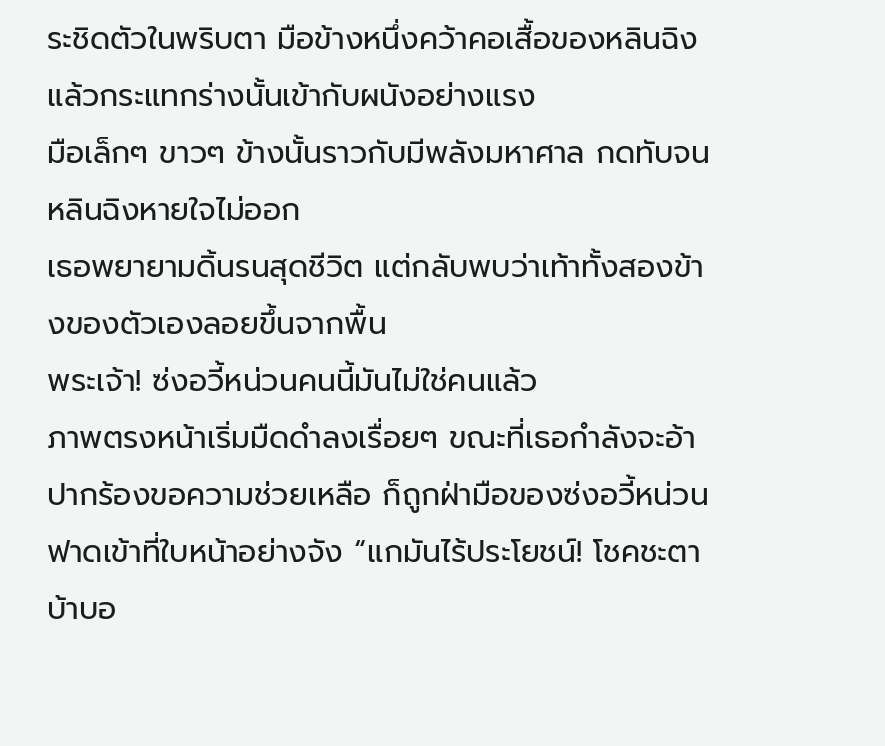ระชิดตัวในพริบตา มือข้างหนึ่งคว้าคอเสื้อของหลินฉิงแล้วกระแทกร่างนั้นเข้ากับผนังอย่างแรง
มือเล็กๆ ขาวๆ ข้างนั้นราวกับมีพลังมหาศาล กดทับจนหลินฉิงหายใจไม่ออก
เธอพยายามดิ้นรนสุดชีวิต แต่กลับพบว่าเท้าทั้งสองข้างของตัวเองลอยขึ้นจากพื้น
พระเจ้า! ซ่งอวี้หน่วนคนนี้มันไม่ใช่คนแล้ว
ภาพตรงหน้าเริ่มมืดดำลงเรื่อยๆ ขณะที่เธอกำลังจะอ้าปากร้องขอความช่วยเหลือ ก็ถูกฝ่ามือของซ่งอวี้หน่วนฟาดเข้าที่ใบหน้าอย่างจัง “แกมันไร้ประโยชน์! โชคชะตาบ้าบอ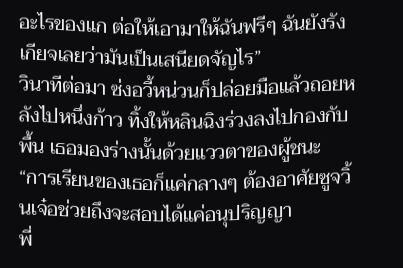อะไรของแก ต่อให้เอามาให้ฉันฟรีๆ ฉันยังรังเกียจเลยว่ามันเป็นเสนียดจัญไร”
วินาทีต่อมา ซ่งอวี้หน่วนก็ปล่อยมือแล้วถอยหลังไปหนึ่งก้าว ทิ้งให้หลินฉิงร่วงลงไปกองกับพื้น เธอมองร่างนั้นด้วยแววตาของผู้ชนะ
“การเรียนของเธอก็แค่กลางๆ ต้องอาศัยซูจวิ้นเจ๋อช่วยถึงจะสอบได้แค่อนุปริญญา
พี่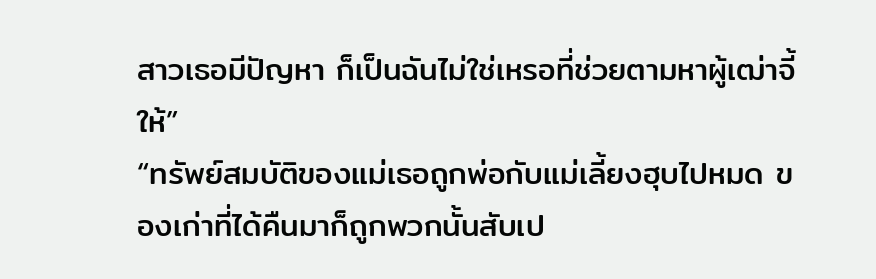สาวเธอมีปัญหา ก็เป็นฉันไม่ใช่เหรอที่ช่วยตามหาผู้เฒ่าจี้ให้”
“ทรัพย์สมบัติของแม่เธอถูกพ่อกับแม่เลี้ยงฮุบไปหมด ของเก่าที่ได้คืนมาก็ถูกพวกนั้นสับเป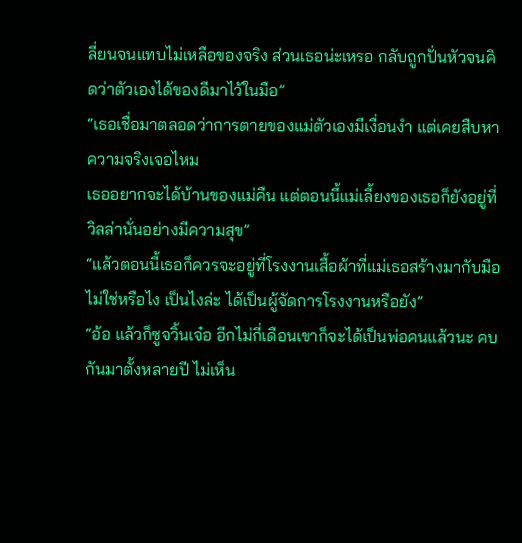ลี่ยนจนแทบไม่เหลือของจริง ส่วนเธอน่ะเหรอ กลับถูกปั่นหัวจนคิดว่าตัวเองได้ของดีมาไว้ในมือ”
“เธอเชื่อมาตลอดว่าการตายของแม่ตัวเองมีเงื่อนงำ แต่เคยสืบหาความจริงเจอไหม
เธออยากจะได้บ้านของแม่คืน แต่ตอนนี้แม่เลี้ยงของเธอก็ยังอยู่ที่วิลล่านั่นอย่างมีความสุข”
“แล้วตอนนี้เธอก็ควรจะอยู่ที่โรงงานเสื้อผ้าที่แม่เธอสร้างมากับมือไม่ใช่หรือไง เป็นไงล่ะ ได้เป็นผู้จัดการโรงงานหรือยัง”
“อ้อ แล้วก็ซูจวิ้นเจ๋อ อีกไม่กี่เดือนเขาก็จะได้เป็นพ่อคนแล้วนะ คบกันมาตั้งหลายปี ไม่เห็น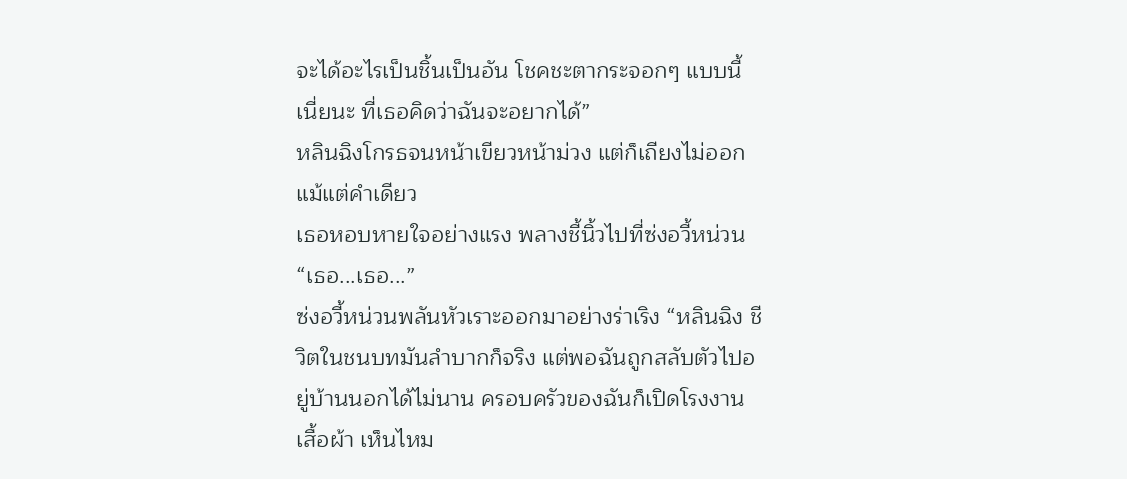จะได้อะไรเป็นชิ้นเป็นอัน โชคชะตากระจอกๆ แบบนี้เนี่ยนะ ที่เธอคิดว่าฉันจะอยากได้”
หลินฉิงโกรธจนหน้าเขียวหน้าม่วง แต่ก็เถียงไม่ออกแม้แต่คำเดียว
เธอหอบหายใจอย่างแรง พลางชี้นิ้วไปที่ซ่งอวี้หน่วน “เธอ...เธอ...”
ซ่งอวี้หน่วนพลันหัวเราะออกมาอย่างร่าเริง “หลินฉิง ชีวิตในชนบทมันลำบากก็จริง แต่พอฉันถูกสลับตัวไปอยู่บ้านนอกได้ไม่นาน ครอบครัวของฉันก็เปิดโรงงานเสื้อผ้า เห็นไหม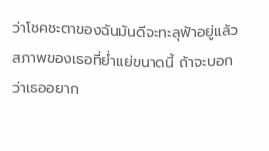ว่าโชคชะตาของฉันมันดีจะทะลุฟ้าอยู่แล้ว สภาพของเธอที่ย่ำแย่ขนาดนี้ ถ้าจะบอกว่าเธออยาก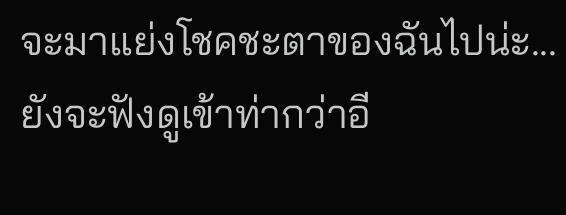จะมาแย่งโชคชะตาของฉันไปน่ะ...ยังจะฟังดูเข้าท่ากว่าอี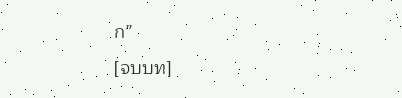ก”
[จบบท]